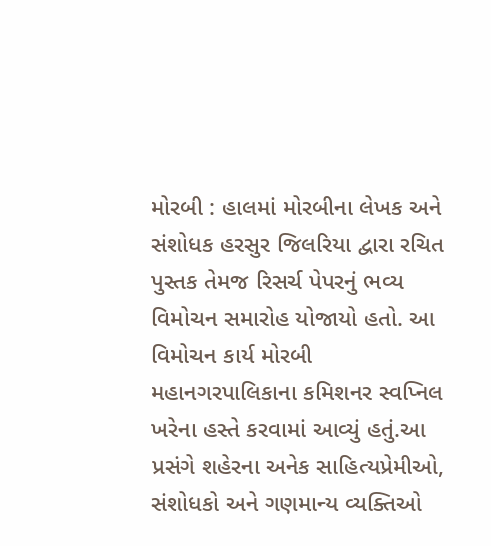મોરબી : હાલમાં મોરબીના લેખક અને સંશોધક હરસુર જિલરિયા દ્વારા રચિત પુસ્તક તેમજ રિસર્ચ પેપરનું ભવ્ય વિમોચન સમારોહ યોજાયો હતો. આ વિમોચન કાર્ય મોરબી મહાનગરપાલિકાના કમિશનર સ્વપ્નિલ ખરેના હસ્તે કરવામાં આવ્યું હતું.આ પ્રસંગે શહેરના અનેક સાહિત્યપ્રેમીઓ, સંશોધકો અને ગણમાન્ય વ્યક્તિઓ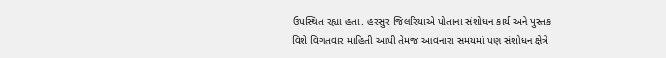ઉપસ્થિત રહ્યા હતા. હરસુર જિલરિયાએ પોતાના સંશોધન કાર્ય અને પુસ્તક વિશે વિગતવાર માહિતી આપી તેમજ આવનારા સમયમાં પણ સંશોધન ક્ષેત્રે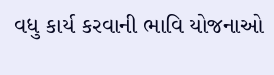વધુ કાર્ય કરવાની ભાવિ યોજનાઓ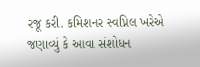રજૂ કરી. કમિશનર સ્વપ્નિલ ખરેએ જણાવ્યું કે આવા સંશોધન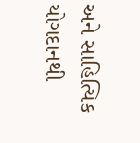અને સાહિત્યિક યોગદાનથી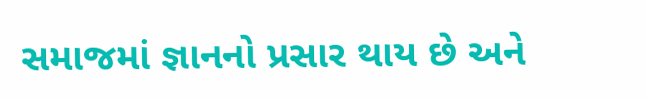સમાજમાં જ્ઞાનનો પ્રસાર થાય છે અને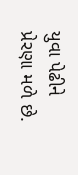યુવા પેઢીને પ્રેરણા મળે છે.